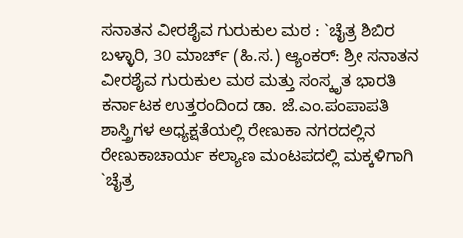ಸನಾತನ ವೀರಶೈವ ಗುರುಕುಲ ಮಠ : `ಚೈತ್ರ ಶಿಬಿರ
ಬಳ್ಳಾರಿ, 30 ಮಾರ್ಚ್ (ಹಿ.ಸ.) ಆ್ಯಂಕರ್: ಶ್ರೀ ಸನಾತನ ವೀರಶೈವ ಗುರುಕುಲ ಮಠ ಮತ್ತು ಸಂಸ್ಕೃತ ಭಾರತಿ ಕರ್ನಾಟಕ ಉತ್ತರಂದಿಂದ ಡಾ. ಜೆ.ಎಂ.ಪಂಪಾಪತಿ ಶಾಸ್ತ್ರಿಗಳ ಅಧ್ಯಕ್ಷತೆಯಲ್ಲಿ ರೇಣುಕಾ ನಗರದಲ್ಲಿನ ರೇಣುಕಾಚಾರ್ಯ ಕಲ್ಯಾಣ ಮಂಟಪದಲ್ಲಿ ಮಕ್ಕಳಿಗಾಗಿ `ಚೈತ್ರ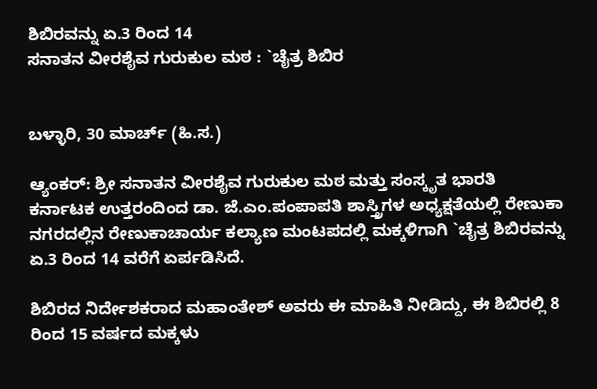ಶಿಬಿರವನ್ನು ಏ.3 ರಿಂದ 14
ಸನಾತನ ವೀರಶೈವ ಗುರುಕುಲ ಮಠ : `ಚೈತ್ರ ಶಿಬಿರ


ಬಳ್ಳಾರಿ, 30 ಮಾರ್ಚ್ (ಹಿ.ಸ.)

ಆ್ಯಂಕರ್: ಶ್ರೀ ಸನಾತನ ವೀರಶೈವ ಗುರುಕುಲ ಮಠ ಮತ್ತು ಸಂಸ್ಕೃತ ಭಾರತಿ ಕರ್ನಾಟಕ ಉತ್ತರಂದಿಂದ ಡಾ. ಜೆ.ಎಂ.ಪಂಪಾಪತಿ ಶಾಸ್ತ್ರಿಗಳ ಅಧ್ಯಕ್ಷತೆಯಲ್ಲಿ ರೇಣುಕಾ ನಗರದಲ್ಲಿನ ರೇಣುಕಾಚಾರ್ಯ ಕಲ್ಯಾಣ ಮಂಟಪದಲ್ಲಿ ಮಕ್ಕಳಿಗಾಗಿ `ಚೈತ್ರ ಶಿಬಿರವನ್ನು ಏ.3 ರಿಂದ 14 ವರೆಗೆ ಏರ್ಪಡಿಸಿದೆ.

ಶಿಬಿರದ ನಿರ್ದೇಶಕರಾದ ಮಹಾಂತೇಶ್ ಅವರು ಈ ಮಾಹಿತಿ ನೀಡಿದ್ದು, ಈ ಶಿಬಿರಲ್ಲಿ 8 ರಿಂದ 15 ವರ್ಷದ ಮಕ್ಕಳು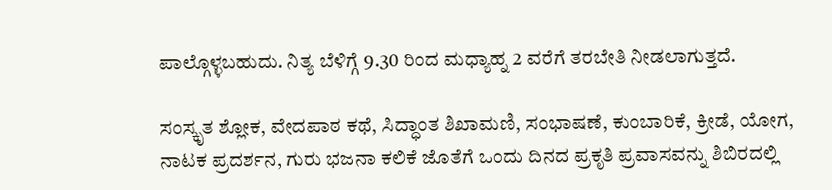ಪಾಲ್ಗೊಳ್ಳಬಹುದು. ನಿತ್ಯ ಬೆಳಿಗ್ಗೆ 9.30 ರಿಂದ ಮಧ್ಯಾಹ್ನ 2 ವರೆಗೆ ತರಬೇತಿ ನೀಡಲಾಗುತ್ತದೆ.

ಸಂಸ್ಕೃತ ಶ್ಲೋಕ, ವೇದಪಾಠ ಕಥೆ, ಸಿದ್ಧಾಂತ ಶಿಖಾಮಣಿ, ಸಂಭಾಷಣೆ, ಕುಂಬಾರಿಕೆ, ಕ್ರೀಡೆ, ಯೋಗ, ನಾಟಕ ಪ್ರದರ್ಶನ, ಗುರು ಭಜನಾ ಕಲಿಕೆ ಜೊತೆಗೆ ಒಂದು ದಿನದ ಪ್ರಕೃತಿ ಪ್ರವಾಸವನ್ನು ಶಿಬಿರದಲ್ಲಿ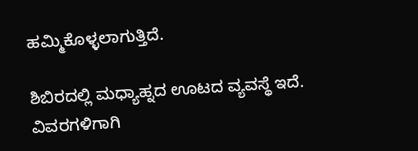ಹಮ್ಮಿಕೊಳ್ಳಲಾಗುತ್ತಿದೆ.

ಶಿಬಿರದಲ್ಲಿ ಮಧ್ಯಾಹ್ನದ ಊಟದ ವ್ಯವಸ್ಥೆ ಇದೆ. ವಿವರಗಳಿಗಾಗಿ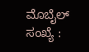ಮೊಬೈಲ್ ಸಂಖ್ಯೆ :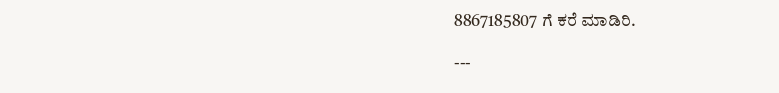8867185807 ಗೆ ಕರೆ ಮಾಡಿರಿ.

---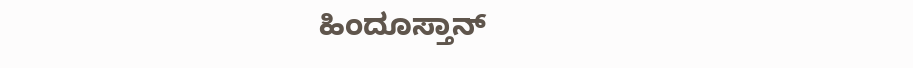ಹಿಂದೂಸ್ತಾನ್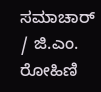ಸಮಾಚಾರ್ / ಜಿ.ಎಂ. ರೋಹಿಣಿ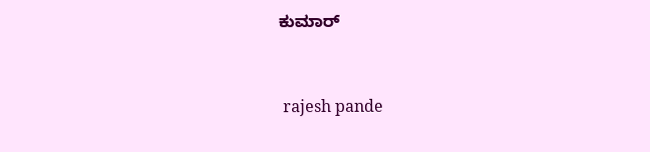ಕುಮಾರ್


 rajesh pande